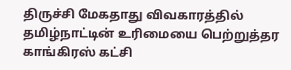திருச்சி மேகதாது விவகாரத்தில் தமிழ்நாட்டின் உரிமையை பெற்றுத்தர காங்கிரஸ் கட்சி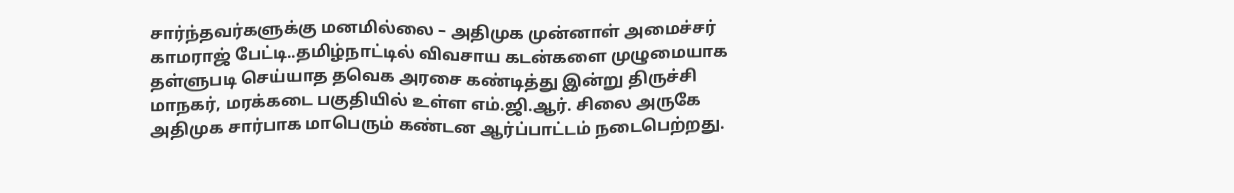சார்ந்தவர்களுக்கு மனமில்லை – அதிமுக முன்னாள் அமைச்சர் காமராஜ் பேட்டி..தமிழ்நாட்டில் விவசாய கடன்களை முழுமையாக தள்ளுபடி செய்யாத தவெக அரசை கண்டித்து இன்று திருச்சி மாநகர், மரக்கடை பகுதியில் உள்ள எம்.ஜி.ஆர். சிலை அருகே அதிமுக சார்பாக மாபெரும் கண்டன ஆர்ப்பாட்டம் நடைபெற்றது.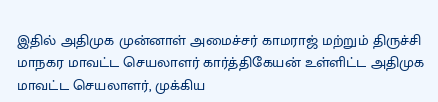இதில் அதிமுக முன்னாள் அமைச்சர் காமராஜ் மற்றும் திருச்சி மாநகர மாவட்ட செயலாளர் கார்த்திகேயன் உள்ளிட்ட அதிமுக மாவட்ட செயலாளர், முக்கிய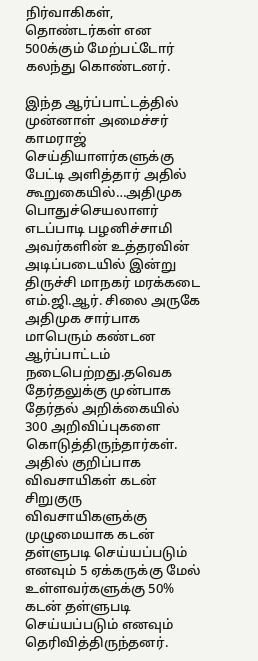நிர்வாகிகள், தொண்டர்கள் என 500க்கும் மேற்பட்டோர் கலந்து கொண்டனர்.

இந்த ஆர்ப்பாட்டத்தில் முன்னாள் அமைச்சர் காமராஜ் செய்தியாளர்களுக்கு பேட்டி அளித்தார் அதில் கூறுகையில்…அதிமுக பொதுச்செயலாளர் எடப்பாடி பழனிச்சாமி அவர்களின் உத்தரவின் அடிப்படையில் இன்று திருச்சி மாநகர் மரக்கடை எம்.ஜி.ஆர். சிலை அருகே அதிமுக சார்பாக மாபெரும் கண்டன ஆர்ப்பாட்டம் நடைபெற்றது.தவெக தேர்தலுக்கு முன்பாக தேர்தல் அறிக்கையில் 300 அறிவிப்புகளை கொடுத்திருந்தார்கள். அதில் குறிப்பாக விவசாயிகள் கடன் சிறுகுரு விவசாயிகளுக்கு முழுமையாக கடன் தள்ளுபடி செய்யப்படும் எனவும் 5 ஏக்கருக்கு மேல் உள்ளவர்களுக்கு 50% கடன் தள்ளுபடி செய்யப்படும் எனவும் தெரிவித்திருந்தனர்.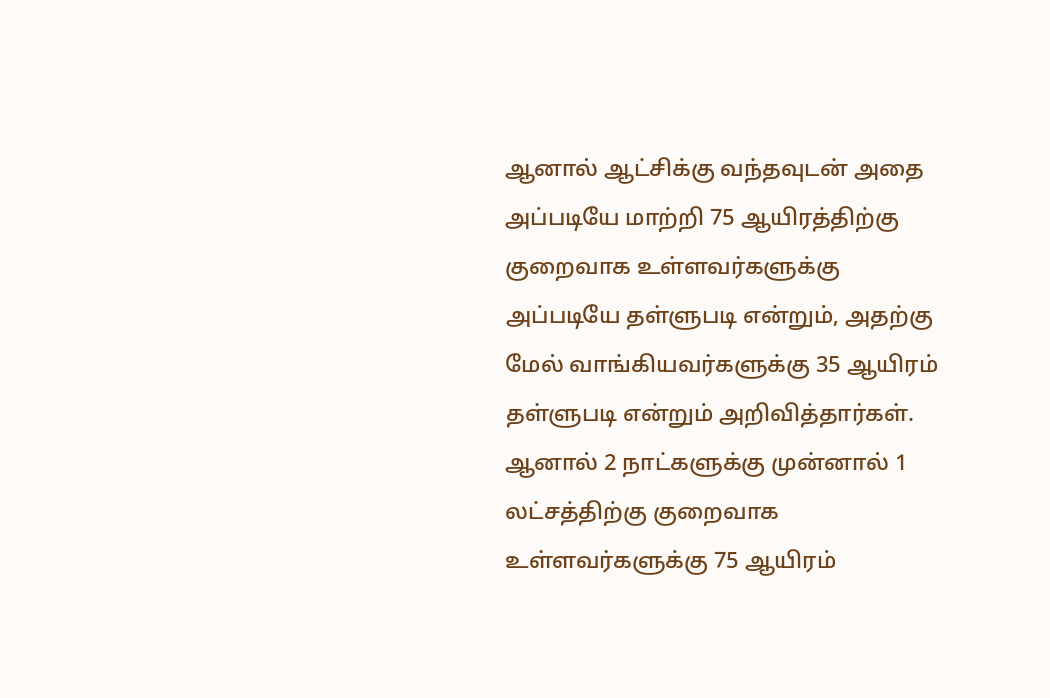ஆனால் ஆட்சிக்கு வந்தவுடன் அதை அப்படியே மாற்றி 75 ஆயிரத்திற்கு குறைவாக உள்ளவர்களுக்கு அப்படியே தள்ளுபடி என்றும், அதற்கு மேல் வாங்கியவர்களுக்கு 35 ஆயிரம் தள்ளுபடி என்றும் அறிவித்தார்கள். ஆனால் 2 நாட்களுக்கு முன்னால் 1 லட்சத்திற்கு குறைவாக உள்ளவர்களுக்கு 75 ஆயிரம்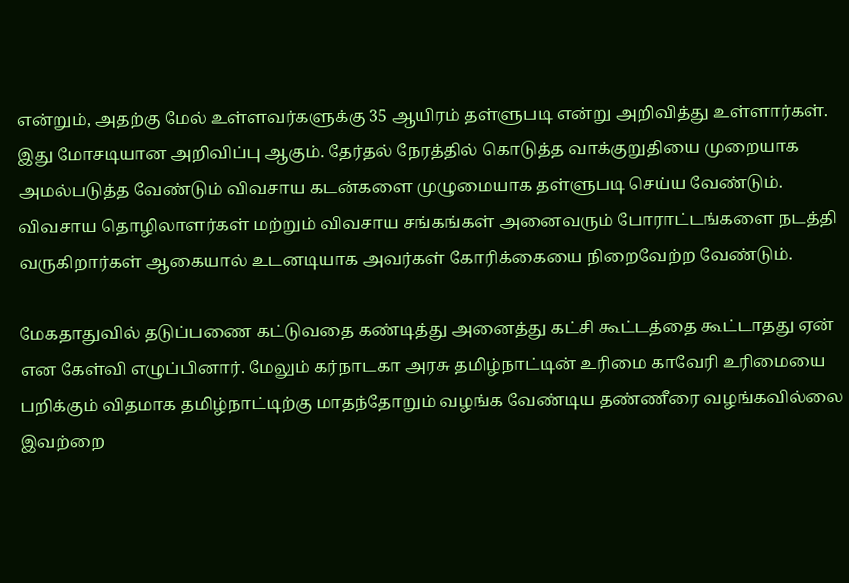என்றும், அதற்கு மேல் உள்ளவர்களுக்கு 35 ஆயிரம் தள்ளுபடி என்று அறிவித்து உள்ளார்கள். இது மோசடியான அறிவிப்பு ஆகும். தேர்தல் நேரத்தில் கொடுத்த வாக்குறுதியை முறையாக அமல்படுத்த வேண்டும் விவசாய கடன்களை முழுமையாக தள்ளுபடி செய்ய வேண்டும். விவசாய தொழிலாளர்கள் மற்றும் விவசாய சங்கங்கள் அனைவரும் போராட்டங்களை நடத்தி வருகிறார்கள் ஆகையால் உடனடியாக அவர்கள் கோரிக்கையை நிறைவேற்ற வேண்டும்.

மேகதாதுவில் தடுப்பணை கட்டுவதை கண்டித்து அனைத்து கட்சி கூட்டத்தை கூட்டாதது ஏன் என கேள்வி எழுப்பினார். மேலும் கர்நாடகா அரசு தமிழ்நாட்டின் உரிமை காவேரி உரிமையை பறிக்கும் விதமாக தமிழ்நாட்டிற்கு மாதந்தோறும் வழங்க வேண்டிய தண்ணீரை வழங்கவில்லை இவற்றை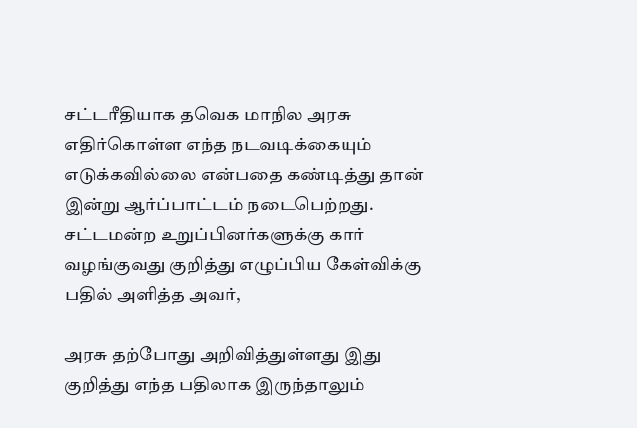சட்டரீதியாக தவெக மாநில அரசு எதிர்கொள்ள எந்த நடவடிக்கையும் எடுக்கவில்லை என்பதை கண்டித்து தான் இன்று ஆர்ப்பாட்டம் நடைபெற்றது. சட்டமன்ற உறுப்பினர்களுக்கு கார் வழங்குவது குறித்து எழுப்பிய கேள்விக்கு பதில் அளித்த அவர்,

அரசு தற்போது அறிவித்துள்ளது இது குறித்து எந்த பதிலாக இருந்தாலும்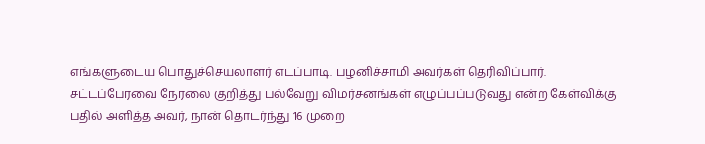எங்களுடைய பொதுச்செயலாளர் எடப்பாடி. பழனிச்சாமி அவர்கள் தெரிவிப்பார்.
சட்டப்பேரவை நேரலை குறித்து பல்வேறு விமர்சனங்கள் எழுப்பப்படுவது என்ற கேள்விக்கு பதில் அளித்த அவர், நான் தொடர்ந்து 16 முறை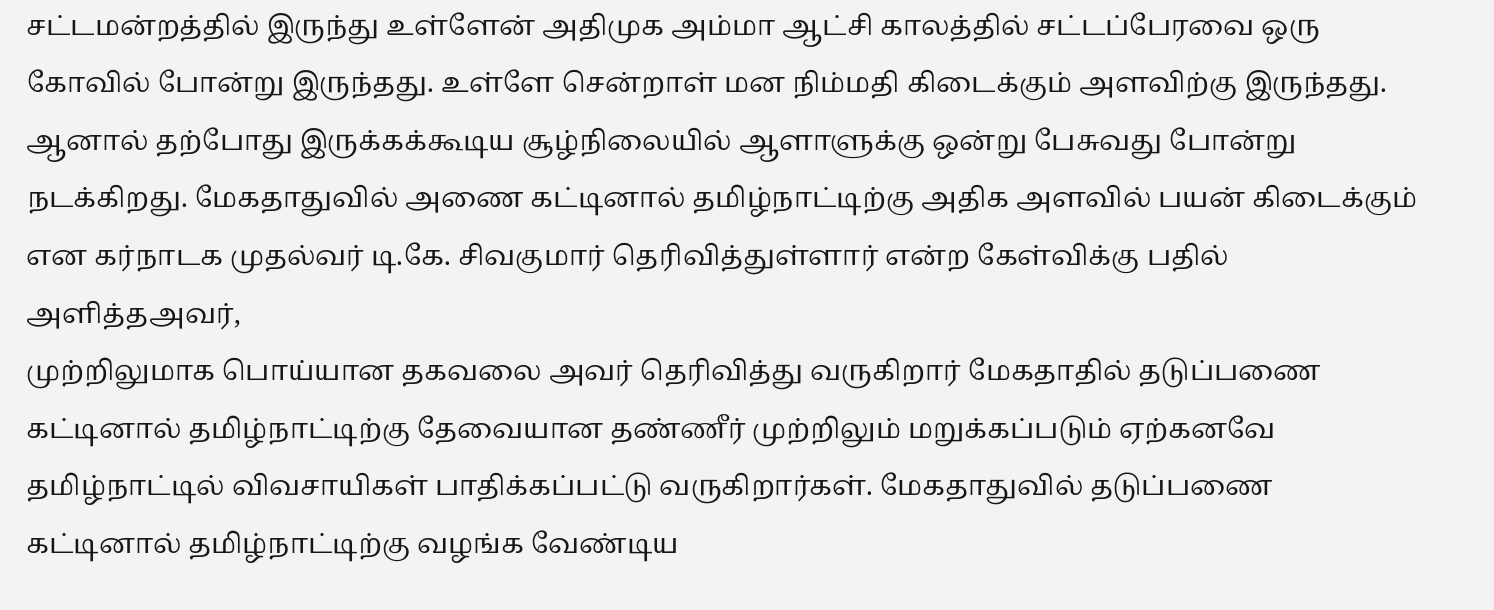சட்டமன்றத்தில் இருந்து உள்ளேன் அதிமுக அம்மா ஆட்சி காலத்தில் சட்டப்பேரவை ஒரு கோவில் போன்று இருந்தது. உள்ளே சென்றாள் மன நிம்மதி கிடைக்கும் அளவிற்கு இருந்தது.
ஆனால் தற்போது இருக்கக்கூடிய சூழ்நிலையில் ஆளாளுக்கு ஒன்று பேசுவது போன்று நடக்கிறது. மேகதாதுவில் அணை கட்டினால் தமிழ்நாட்டிற்கு அதிக அளவில் பயன் கிடைக்கும் என கர்நாடக முதல்வர் டி.கே. சிவகுமார் தெரிவித்துள்ளார் என்ற கேள்விக்கு பதில் அளித்தஅவர்,
முற்றிலுமாக பொய்யான தகவலை அவர் தெரிவித்து வருகிறார் மேகதாதில் தடுப்பணை கட்டினால் தமிழ்நாட்டிற்கு தேவையான தண்ணீர் முற்றிலும் மறுக்கப்படும் ஏற்கனவே தமிழ்நாட்டில் விவசாயிகள் பாதிக்கப்பட்டு வருகிறார்கள். மேகதாதுவில் தடுப்பணை கட்டினால் தமிழ்நாட்டிற்கு வழங்க வேண்டிய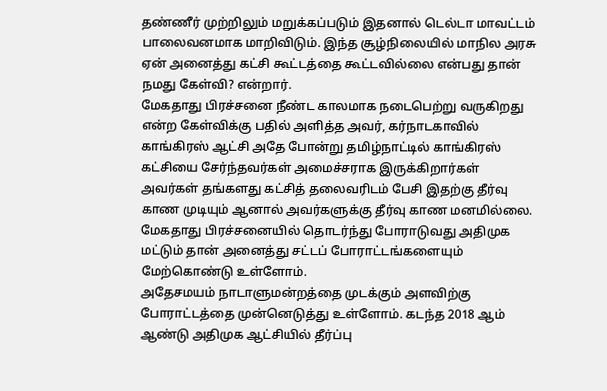தண்ணீர் முற்றிலும் மறுக்கப்படும் இதனால் டெல்டா மாவட்டம் பாலைவனமாக மாறிவிடும். இந்த சூழ்நிலையில் மாநில அரசு ஏன் அனைத்து கட்சி கூட்டத்தை கூட்டவில்லை என்பது தான் நமது கேள்வி? என்றார்.
மேகதாது பிரச்சனை நீண்ட காலமாக நடைபெற்று வருகிறது என்ற கேள்விக்கு பதில் அளித்த அவர், கர்நாடகாவில் காங்கிரஸ் ஆட்சி அதே போன்று தமிழ்நாட்டில் காங்கிரஸ் கட்சியை சேர்ந்தவர்கள் அமைச்சராக இருக்கிறார்கள் அவர்கள் தங்களது கட்சித் தலைவரிடம் பேசி இதற்கு தீர்வு காண முடியும் ஆனால் அவர்களுக்கு தீர்வு காண மனமில்லை. மேகதாது பிரச்சனையில் தொடர்ந்து போராடுவது அதிமுக மட்டும் தான் அனைத்து சட்டப் போராட்டங்களையும் மேற்கொண்டு உள்ளோம்.
அதேசமயம் நாடாளுமன்றத்தை முடக்கும் அளவிற்கு போராட்டத்தை முன்னெடுத்து உள்ளோம். கடந்த 2018 ஆம் ஆண்டு அதிமுக ஆட்சியில் தீர்ப்பு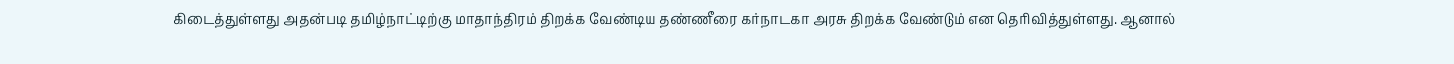கிடைத்துள்ளது அதன்படி தமிழ்நாட்டிற்கு மாதாந்திரம் திறக்க வேண்டிய தண்ணீரை கர்நாடகா அரசு திறக்க வேண்டும் என தெரிவித்துள்ளது. ஆனால்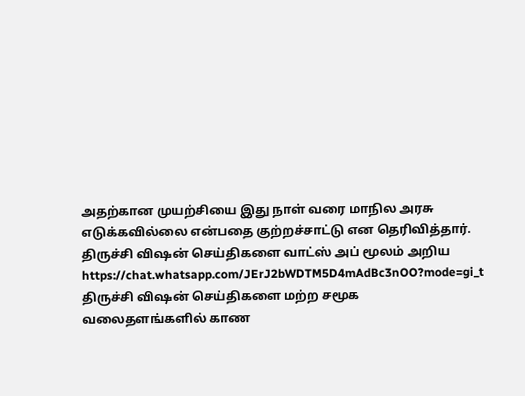அதற்கான முயற்சியை இது நாள் வரை மாநில அரசு எடுக்கவில்லை என்பதை குற்றச்சாட்டு என தெரிவித்தார்.
திருச்சி விஷன் செய்திகளை வாட்ஸ் அப் மூலம் அறிய
https://chat.whatsapp.com/JErJ2bWDTM5D4mAdBc3nOO?mode=gi_t
திருச்சி விஷன் செய்திகளை மற்ற சமூக வலைதளங்களில் காண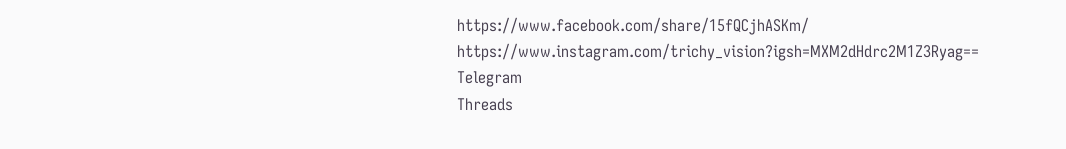https://www.facebook.com/share/15fQCjhASKm/
https://www.instagram.com/trichy_vision?igsh=MXM2dHdrc2M1Z3Ryag==
Telegram
Threads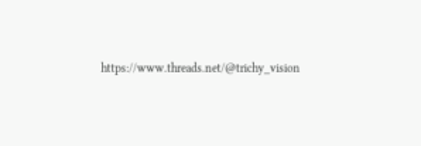https://www.threads.net/@trichy_vision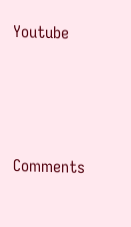Youtube






Comments